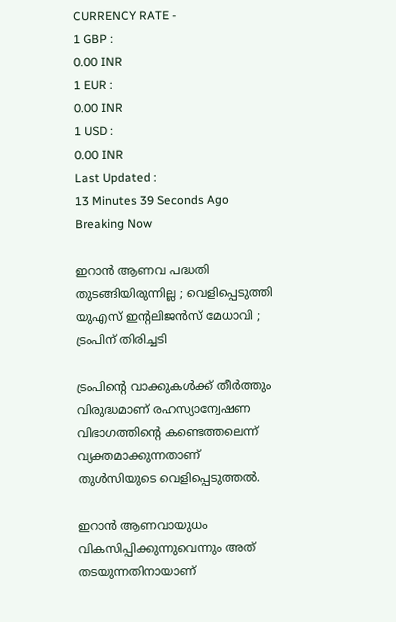CURRENCY RATE -
1 GBP :
0.00 INR
1 EUR :
0.00 INR
1 USD :
0.00 INR
Last Updated :
13 Minutes 39 Seconds Ago
Breaking Now

ഇറാന്‍ ആണവ പദ്ധതി തുടങ്ങിയിരുന്നില്ല ; വെളിപ്പെടുത്തി യുഎസ് ഇന്റലിജന്‍സ് മേധാവി ; ട്രംപിന് തിരിച്ചടി

ട്രംപിന്റെ വാക്കുകള്‍ക്ക് തീര്‍ത്തും വിരുദ്ധമാണ് രഹസ്യാന്വേഷണ വിഭാഗത്തിന്റെ കണ്ടെത്തലെന്ന് വ്യക്തമാക്കുന്നതാണ് തുള്‍സിയുടെ വെളിപ്പെടുത്തല്‍.

ഇറാന്‍ ആണവായുധം വികസിപ്പിക്കുന്നുവെന്നും അത് തടയുന്നതിനായാണ്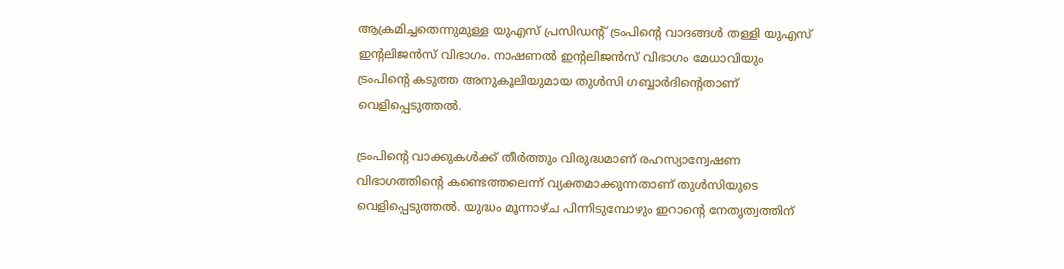ആക്രമിച്ചതെന്നുമുള്ള യുഎസ് പ്രസിഡന്റ് ട്രംപിന്റെ വാദങ്ങള്‍ തള്ളി യുഎസ് ഇന്റലിജന്‍സ് വിഭാഗം. നാഷണല്‍ ഇന്റലിജന്‍സ് വിഭാഗം മേധാവിയും ട്രംപിന്റെ കടുത്ത അനുകൂലിയുമായ തുള്‍സി ഗബ്ബാര്‍ദിന്റെതാണ് വെളിപ്പെടുത്തല്‍.

ട്രംപിന്റെ വാക്കുകള്‍ക്ക് തീര്‍ത്തും വിരുദ്ധമാണ് രഹസ്യാന്വേഷണ വിഭാഗത്തിന്റെ കണ്ടെത്തലെന്ന് വ്യക്തമാക്കുന്നതാണ് തുള്‍സിയുടെ വെളിപ്പെടുത്തല്‍. യുദ്ധം മൂന്നാഴ്ച പിന്നിടുമ്പോഴും ഇറാന്റെ നേതൃത്വത്തിന്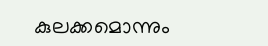കുലക്കമൊന്നും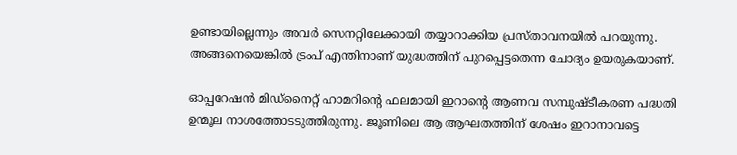ഉണ്ടായില്ലെന്നും അവര്‍ സെനറ്റിലേക്കായി തയ്യാറാക്കിയ പ്രസ്താവനയില്‍ പറയുന്നു. അങ്ങനെയെങ്കില്‍ ട്രംപ് എന്തിനാണ് യുദ്ധത്തിന് പുറപ്പെട്ടതെന്ന ചോദ്യം ഉയരുകയാണ്.

ഓപ്പറേഷന്‍ മിഡ്‌നൈറ്റ് ഹാമറിന്റെ ഫലമായി ഇറാന്റെ ആണവ സമ്പുഷ്ടീകരണ പദ്ധതി ഉന്മൂല നാശത്തോടടുത്തിരുന്നു. ജൂണിലെ ആ ആഘതത്തിന് ശേഷം ഇറാനാവട്ടെ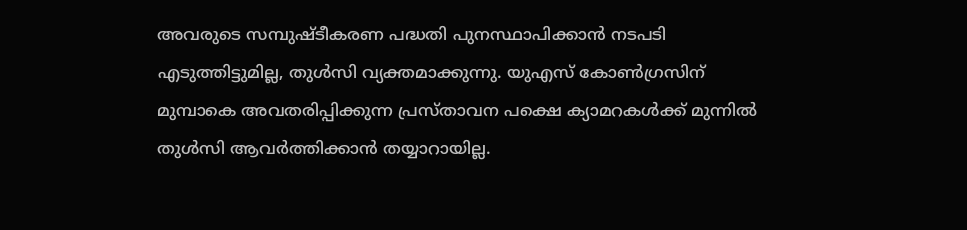അവരുടെ സമ്പുഷ്ടീകരണ പദ്ധതി പുനസ്ഥാപിക്കാന്‍ നടപടി എടുത്തിട്ടുമില്ല, തുള്‍സി വ്യക്തമാക്കുന്നു. യുഎസ് കോണ്‍ഗ്രസിന് മുമ്പാകെ അവതരിപ്പിക്കുന്ന പ്രസ്താവന പക്ഷെ ക്യാമറകള്‍ക്ക് മുന്നില്‍ തുള്‍സി ആവര്‍ത്തിക്കാന്‍ തയ്യാറായില്ല.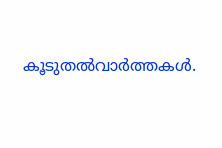കൂടുതല്‍വാര്‍ത്തകള്‍.